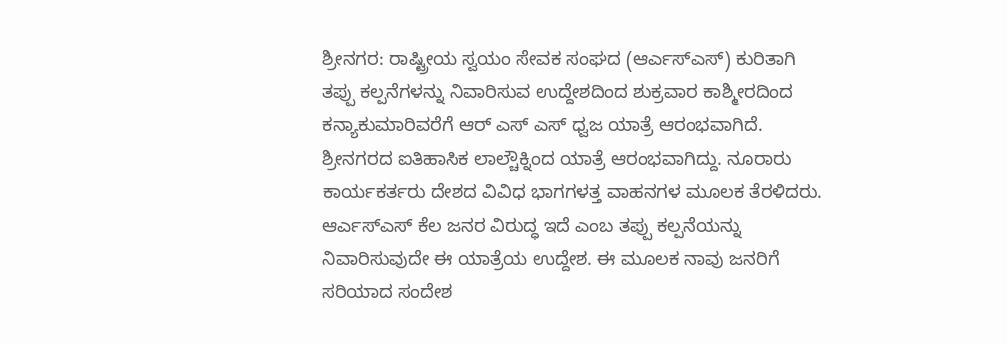ಶ್ರೀನಗರ: ರಾಷ್ಟ್ರೀಯ ಸ್ವಯಂ ಸೇವಕ ಸಂಘದ (ಆರ್ಎಸ್ಎಸ್) ಕುರಿತಾಗಿ ತಪ್ಪು ಕಲ್ಪನೆಗಳನ್ನು ನಿವಾರಿಸುವ ಉದ್ದೇಶದಿಂದ ಶುಕ್ರವಾರ ಕಾಶ್ಮೀರದಿಂದ ಕನ್ಯಾಕುಮಾರಿವರೆಗೆ ಆರ್ ಎಸ್ ಎಸ್ ಧ್ವಜ ಯಾತ್ರೆ ಆರಂಭವಾಗಿದೆ.
ಶ್ರೀನಗರದ ಐತಿಹಾಸಿಕ ಲಾಲ್ಚೌಕ್ನಿಂದ ಯಾತ್ರೆ ಆರಂಭವಾಗಿದ್ದು. ನೂರಾರು ಕಾರ್ಯಕರ್ತರು ದೇಶದ ವಿವಿಧ ಭಾಗಗಳತ್ತ ವಾಹನಗಳ ಮೂಲಕ ತೆರಳಿದರು. ಆರ್ಎಸ್ಎಸ್ ಕೆಲ ಜನರ ವಿರುದ್ಧ ಇದೆ ಎಂಬ ತಪ್ಪು ಕಲ್ಪನೆಯನ್ನು ನಿವಾರಿಸುವುದೇ ಈ ಯಾತ್ರೆಯ ಉದ್ದೇಶ. ಈ ಮೂಲಕ ನಾವು ಜನರಿಗೆ ಸರಿಯಾದ ಸಂದೇಶ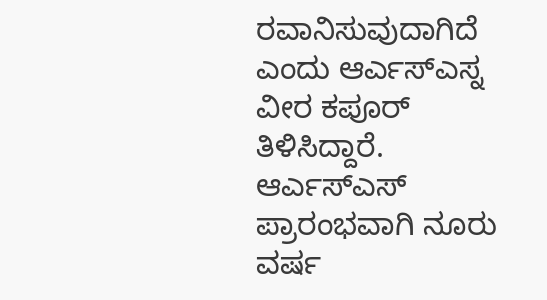ರವಾನಿಸುವುದಾಗಿದೆ ಎಂದು ಆರ್ಎಸ್ಎಸ್ನ ವೀರ ಕಪೂರ್ ತಿಳಿಸಿದ್ದಾರೆ.
ಆರ್ಎಸ್ಎಸ್ ಪ್ರಾರಂಭವಾಗಿ ನೂರು ವರ್ಷ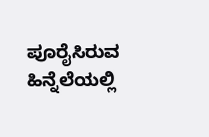ಪೂರೈಸಿರುವ ಹಿನ್ನೆಲೆಯಲ್ಲಿ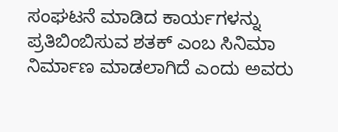ಸಂಘಟನೆ ಮಾಡಿದ ಕಾರ್ಯಗಳನ್ನು ಪ್ರತಿಬಿಂಬಿಸುವ ಶತಕ್ ಎಂಬ ಸಿನಿಮಾ ನಿರ್ಮಾಣ ಮಾಡಲಾಗಿದೆ ಎಂದು ಅವರು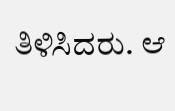ತಿಳಿಸಿದರು. ಆ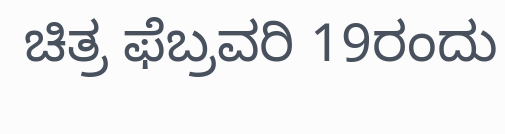ಚಿತ್ರ ಫೆಬ್ರವರಿ 19ರಂದು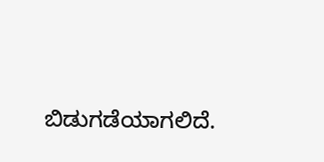ಬಿಡುಗಡೆಯಾಗಲಿದೆ.